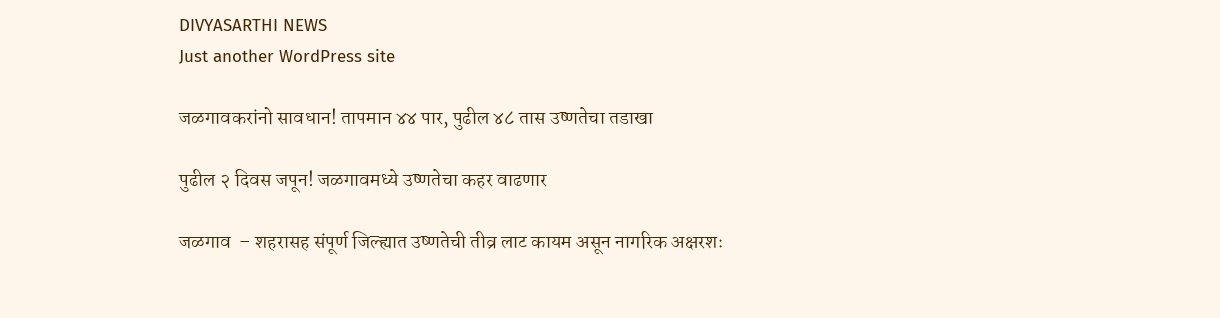DIVYASARTHI NEWS
Just another WordPress site

जळगावकरांनो सावधान! तापमान ४४ पार, पुढील ४८ तास उष्णतेचा तडाखा

पुढील २ दिवस जपून! जळगावमध्ये उष्णतेचा कहर वाढणार

जळगाव  – शहरासह संपूर्ण जिल्ह्यात उष्णतेची तीव्र लाट कायम असून नागरिक अक्षरशः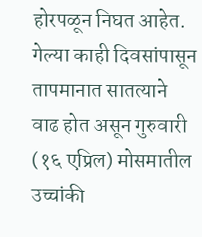होरपळून निघत आहेत. गेल्या काही दिवसांपासून तापमानात सातत्याने वाढ होत असून गुरुवारी (१६ एप्रिल) मोसमातील उच्चांकी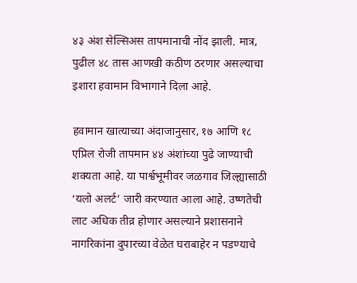४३ अंश सेल्सिअस तापमानाची नोंद झाली. मात्र, पुढील ४८ तास आणखी कठीण ठरणार असल्याचा इशारा हवामान विभागाने दिला आहे.

हवामान खात्याच्या अंदाजानुसार, १७ आणि १८ एप्रिल रोजी तापमान ४४ अंशांच्या पुढे जाण्याची शक्यता आहे. या पार्श्वभूमीवर जळगाव जिल्ह्यासाठी ‘यलो अलर्ट’ जारी करण्यात आला आहे. उष्णतेची लाट अधिक तीव्र होणार असल्याने प्रशासनाने नागरिकांना दुपारच्या वेळेत घराबाहेर न पडण्याचे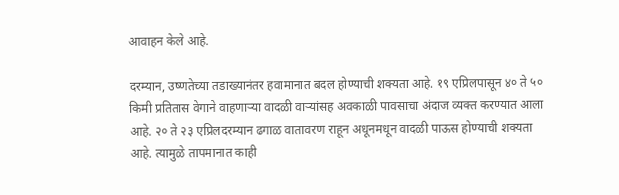आवाहन केले आहे.

दरम्यान, उष्णतेच्या तडाख्यानंतर हवामानात बदल होण्याची शक्यता आहे. १९ एप्रिलपासून ४० ते ५० किमी प्रतितास वेगाने वाहणाऱ्या वादळी वाऱ्यांसह अवकाळी पावसाचा अंदाज व्यक्त करण्यात आला आहे. २० ते २३ एप्रिलदरम्यान ढगाळ वातावरण राहून अधूनमधून वादळी पाऊस होण्याची शक्यता आहे. त्यामुळे तापमानात काही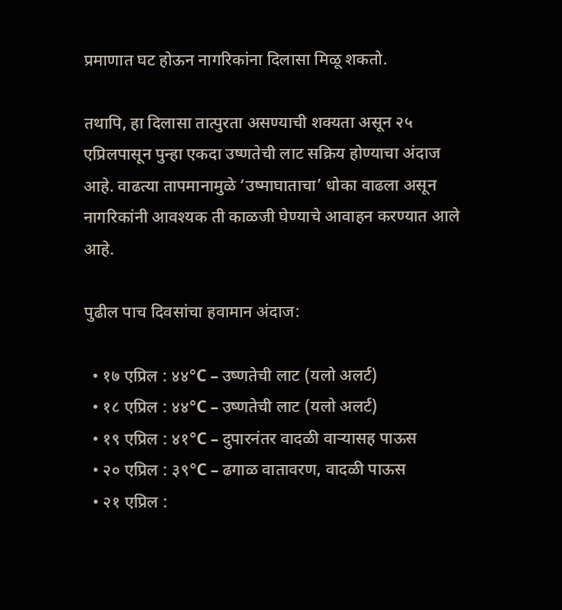प्रमाणात घट होऊन नागरिकांना दिलासा मिळू शकतो.

तथापि, हा दिलासा तात्पुरता असण्याची शक्यता असून २५ एप्रिलपासून पुन्हा एकदा उष्णतेची लाट सक्रिय होण्याचा अंदाज आहे. वाढत्या तापमानामुळे ‘उष्माघाताचा’ धोका वाढला असून नागरिकांनी आवश्यक ती काळजी घेण्याचे आवाहन करण्यात आले आहे.

पुढील पाच दिवसांचा हवामान अंदाज:

  • १७ एप्रिल : ४४°C – उष्णतेची लाट (यलो अलर्ट)
  • १८ एप्रिल : ४४°C – उष्णतेची लाट (यलो अलर्ट)
  • १९ एप्रिल : ४१°C – दुपारनंतर वादळी वाऱ्यासह पाऊस
  • २० एप्रिल : ३९°C – ढगाळ वातावरण, वादळी पाऊस
  • २१ एप्रिल :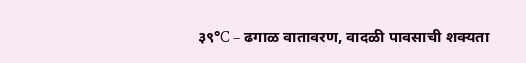३९°C – ढगाळ वातावरण, वादळी पावसाची शक्यता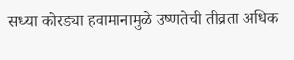सध्या कोरड्या हवामानामुळे उष्णतेची तीव्रता अधिक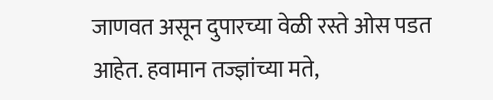जाणवत असून दुपारच्या वेळी रस्ते ओस पडत आहेत. हवामान तज्ज्ञांच्या मते,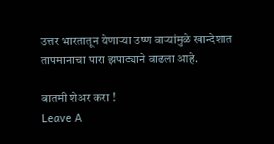उत्तर भारतातून येणाऱ्या उष्ण वाऱ्यांमुळे खान्देशात तापमानाचा पारा झपाट्याने वाढला आहे.

बातमी शेअर करा !
Leave A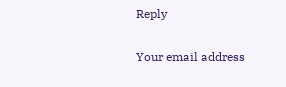Reply

Your email address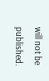will not be published.